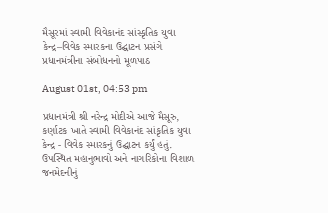મૈસૂરમાં સ્વામી વિવેકાનંદ સાંસ્કૃતિક યુવા કેન્દ્ર–વિવેક સ્મારકના ઉદ્ઘાટન પ્રસંગે પ્રધાનમંત્રીના સંબોધનનો મૂળપાઠ

August 01st, 04:53 pm

પ્રધાનમંત્રી શ્રી નરેન્દ્ર મોદીએ આજે મૈસૂરુ, કર્ણાટક ખાતે સ્વામી વિવેકાનંદ સાંકૃતિક યુવા કેન્દ્ર - વિવેક સ્મારકનું ઉદ્ઘાટન કર્યું હતું. ઉપસ્થિત મહાનુભાવો અને નાગરિકોના વિશાળ જનમેદનીનું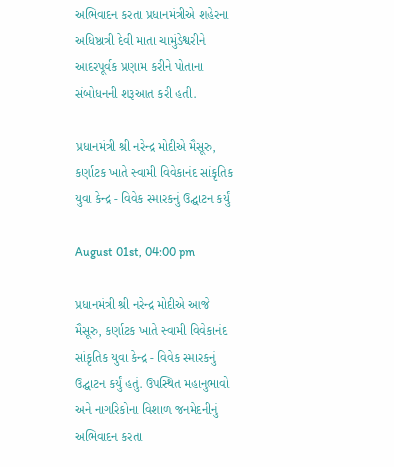અભિવાદન કરતા પ્રધાનમંત્રીએ શહેરના અધિષ્ઠાત્રી દેવી માતા ચામુંડેશ્વરીને આદરપૂર્વક પ્રણામ કરીને પોતાના સંબોધનની શરૂઆત કરી હતી.

પ્રધાનમંત્રી શ્રી નરેન્દ્ર મોદીએ મૈસૂરુ, કર્ણાટક ખાતે સ્વામી વિવેકાનંદ સાંકૃતિક યુવા કેન્દ્ર - વિવેક સ્મારકનું ઉદ્ઘાટન કર્યું

August 01st, 04:00 pm

પ્રધાનમંત્રી શ્રી નરેન્દ્ર મોદીએ આજે મૈસૂરુ, કર્ણાટક ખાતે સ્વામી વિવેકાનંદ સાંકૃતિક યુવા કેન્દ્ર - વિવેક સ્મારકનું ઉદ્ઘાટન કર્યું હતું. ઉપસ્થિત મહાનુભાવો અને નાગરિકોના વિશાળ જનમેદનીનું અભિવાદન કરતા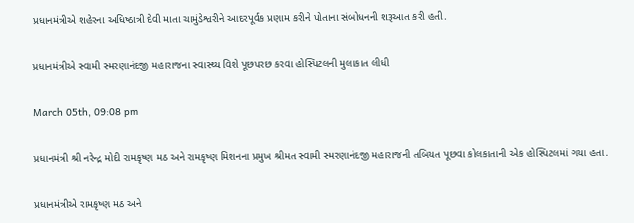પ્રધાનમંત્રીએ શહેરના અધિષ્ઠાત્રી દેવી માતા ચામુંડેશ્વરીને આદરપૂર્વક પ્રણામ કરીને પોતાના સંબોધનની શરૂઆત કરી હતી.

પ્રધાનમંત્રીએ સ્વામી સ્મરણાનંદજી મહારાજના સ્વાસ્થ્ય વિશે પૂછપરછ કરવા હોસ્પિટલની મુલાકાત લીધી

March 05th, 09:08 pm

પ્રધાનમંત્રી શ્રી નરેન્દ્ર મોદી રામકૃષ્ણ મઠ અને રામકૃષ્ણ મિશનના પ્રમુખ શ્રીમત સ્વામી સ્મરણાનંદજી મહારાજની તબિયત પૂછવા કોલકાતાની એક હોસ્પિટલમાં ગયા હતા.

પ્રધાનમંત્રીએ રામકૃષ્ણ મઠ અને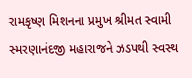રામકૃષ્ણ મિશનના પ્રમુખ શ્રીમત સ્વામી સ્મરણાનંદજી મહારાજને ઝડપથી સ્વસ્થ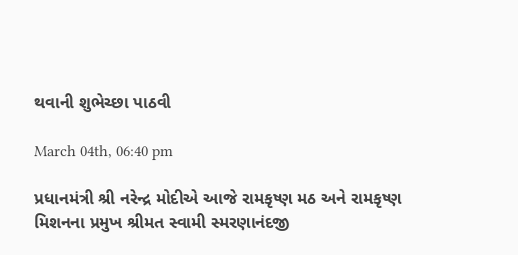થવાની શુભેચ્છા પાઠવી

March 04th, 06:40 pm

પ્રધાનમંત્રી શ્રી નરેન્દ્ર મોદીએ આજે રામકૃષ્ણ મઠ અને રામકૃષ્ણ મિશનના પ્રમુખ શ્રીમત સ્વામી સ્મરણાનંદજી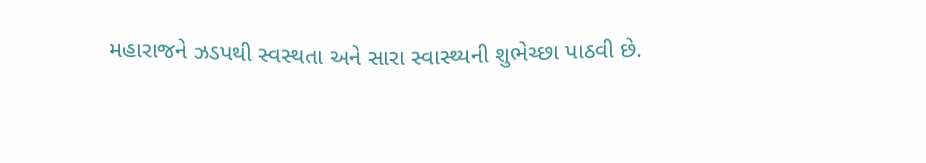મહારાજને ઝડપથી સ્વસ્થતા અને સારા સ્વાસ્થ્યની શુભેચ્છા પાઠવી છે.